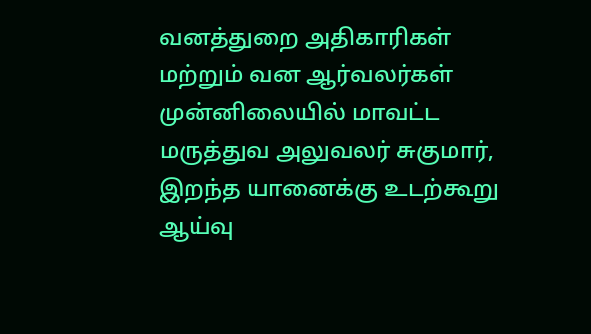வனத்துறை அதிகாரிகள் மற்றும் வன ஆர்வலர்கள் முன்னிலையில் மாவட்ட மருத்துவ அலுவலர் சுகுமார், இறந்த யானைக்கு உடற்கூறு ஆய்வு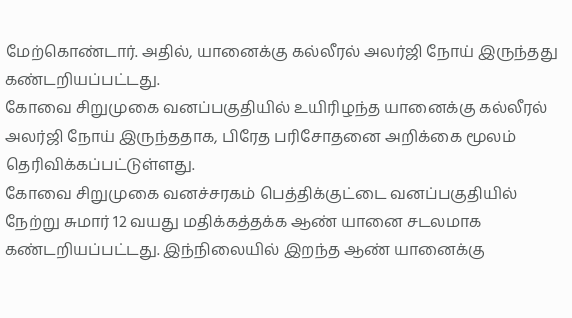மேற்கொண்டார். அதில், யானைக்கு கல்லீரல் அலர்ஜி நோய் இருந்தது கண்டறியப்பட்டது.
கோவை சிறுமுகை வனப்பகுதியில் உயிரிழந்த யானைக்கு கல்லீரல் அலர்ஜி நோய் இருந்ததாக, பிரேத பரிசோதனை அறிக்கை மூலம் தெரிவிக்கப்பட்டுள்ளது.
கோவை சிறுமுகை வனச்சரகம் பெத்திக்குட்டை வனப்பகுதியில் நேற்று சுமார் 12 வயது மதிக்கத்தக்க ஆண் யானை சடலமாக கண்டறியப்பட்டது. இந்நிலையில் இறந்த ஆண் யானைக்கு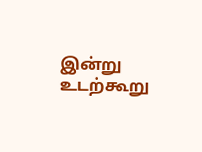இன்று உடற்கூறு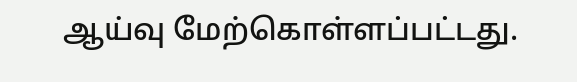ஆய்வு மேற்கொள்ளப்பட்டது.